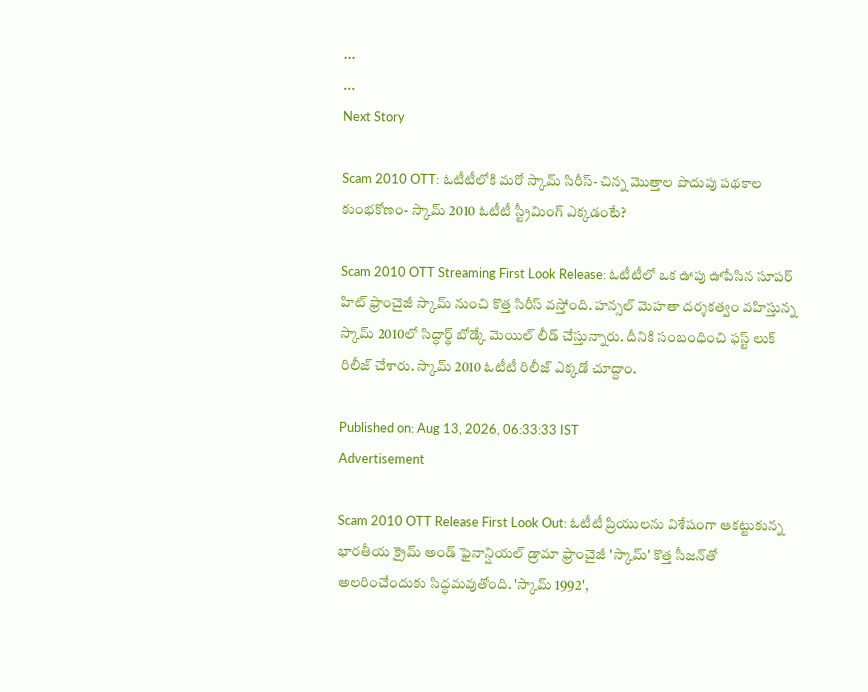...
...
Next Story

Scam 2010 OTT: ఓటీటీలోకి మరో స్కామ్ సిరీస్- చిన్న మొత్తాల పొదుపు పథకాల కుంభకోణం- స్కామ్ 2010 ఓటీటీ స్ట్రీమింగ్ ఎక్కడంటే?

Scam 2010 OTT Streaming First Look Release: ఓటీటీలో ఒక ఊపు ఊపేసిన సూపర్ హిట్ ఫ్రాంచైజీ స్కామ్ నుంచి కొత్త సిరీస్ వస్తోంది. హన్సల్ మెహతా దర్శకత్వం వహిస్తున్న స్కామ్ 2010లో సిద్ధార్థ్ బోడ్కే మెయిల్ లీడ్ చేస్తున్నారు. దీనికి సంబంధించి ఫస్ట్ లుక్ రిలీజ్ చేశారు. స్కామ్ 2010 ఓటీటీ రిలీజ్ ఎక్కడో చూద్దాం.

Published on: Aug 13, 2026, 06:33:33 IST
Advertisement

Scam 2010 OTT Release First Look Out: ఓటీటీ ప్రియులను విశేషంగా ఆకట్టుకున్న భారతీయ క్రైమ్ అండ్ ఫైనాన్షియల్ డ్రామా ఫ్రాంచైజీ 'స్కామ్' కొత్త సీజన్‌తో అలరించేందుకు సిద్ధమవుతోంది. 'స్కామ్ 1992',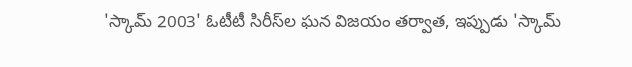'స్కామ్ 2003' ఓటీటీ సిరీస్‌ల ఘన విజయం తర్వాత, ఇప్పుడు 'స్కామ్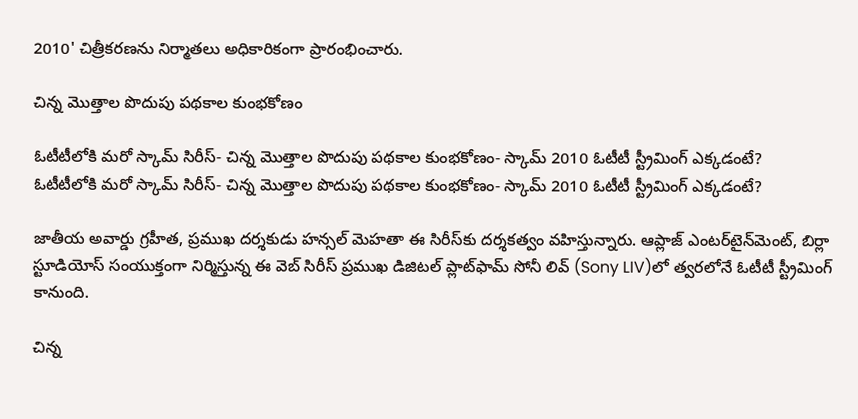2010' చిత్రీకరణను నిర్మాతలు అధికారికంగా ప్రారంభించారు.

చిన్న మొత్తాల పొదుపు పథకాల కుంభకోణం

ఓటీటీలోకి మరో స్కామ్ సిరీస్- చిన్న మొత్తాల పొదుపు పథకాల కుంభకోణం- స్కామ్ 2010 ఓటీటీ స్ట్రీమింగ్ ఎక్కడంటే?
ఓటీటీలోకి మరో స్కామ్ సిరీస్- చిన్న మొత్తాల పొదుపు పథకాల కుంభకోణం- స్కామ్ 2010 ఓటీటీ స్ట్రీమింగ్ ఎక్కడంటే?

జాతీయ అవార్డు గ్రహీత, ప్రముఖ దర్శకుడు హన్సల్ మెహతా ఈ సిరీస్‌కు దర్శకత్వం వహిస్తున్నారు. ఆప్లాజ్ ఎంటర్‌టైన్‌మెంట్, బిర్లా స్టూడియోస్ సంయుక్తంగా నిర్మిస్తున్న ఈ వెబ్ సిరీస్ ప్రముఖ డిజిటల్ ప్లాట్‌ఫామ్ సోనీ లివ్ (Sony LIV)లో త్వరలోనే ఓటీటీ స్ట్రీమింగ్ కానుంది.

చిన్న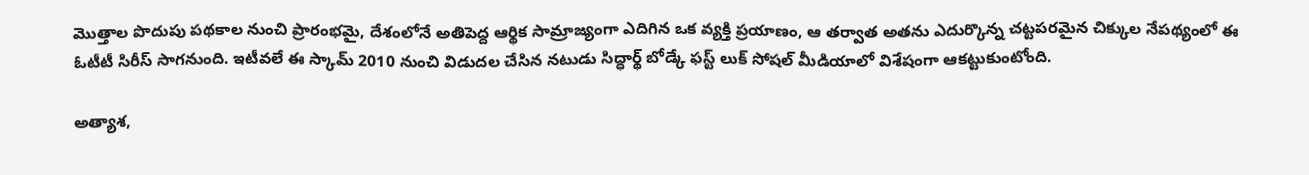మొత్తాల పొదుపు పథకాల నుంచి ప్రారంభమై, దేశంలోనే అతిపెద్ద ఆర్థిక సామ్రాజ్యంగా ఎదిగిన ఒక వ్యక్తి ప్రయాణం, ఆ తర్వాత అతను ఎదుర్కొన్న చట్టపరమైన చిక్కుల నేపథ్యంలో ఈ ఓటీటీ సిరీస్ సాగనుంది. ఇటీవలే ఈ స్కామ్ 2010 నుంచి విడుదల చేసిన నటుడు సిద్ధార్థ్ బోడ్కే ఫస్ట్ లుక్ సోషల్ మీడియాలో విశేషంగా ఆకట్టుకుంటోంది.

అత్యాశ,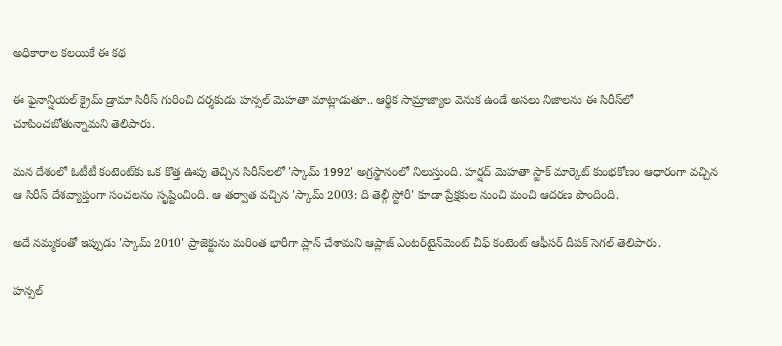అధికారాల కలయికే ఈ కథ

ఈ ఫైనాన్షియల్ క్రైమ్ డ్రామా సిరీస్ గురించి దర్శకుడు హన్సల్ మెహతా మాట్లాడుతూ.. ఆర్థిక సామ్రాజ్యాల వెనుక ఉండే అసలు నిజాలను ఈ సిరీస్‌లో చూపించబోతున్నామని తెలిపారు.

మన దేశంలో ఓటీటీ కంటెంట్‌కు ఒక కొత్త ఊపు తెచ్చిన సిరీస్‌లలో 'స్కామ్ 1992' అగ్రస్థానంలో నిలుస్తుంది. హర్షద్ మెహతా స్టాక్ మార్కెట్ కుంభకోణం ఆధారంగా వచ్చిన ఆ సిరీస్ దేశవ్యాప్తంగా సంచలనం సృష్టించింది. ఆ తర్వాత వచ్చిన 'స్కామ్ 2003: ది తెల్గీ స్టోరీ' కూడా ప్రేక్షకుల నుంచి మంచి ఆదరణ పొందింది.

అదే నమ్మకంతో ఇప్పుడు 'స్కామ్ 2010' ప్రాజెక్టును మరింత భారీగా ప్లాన్ చేశామని ఆప్లాజ్ ఎంటర్‌టైన్‌మెంట్ చీఫ్ కంటెంట్ ఆఫీసర్ దీపక్ సెగల్ తెలిపారు.

హన్సల్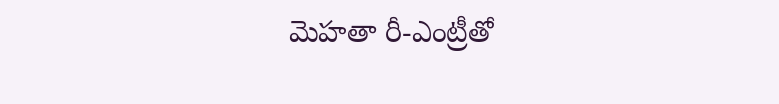మెహతా రీ-ఎంట్రీతో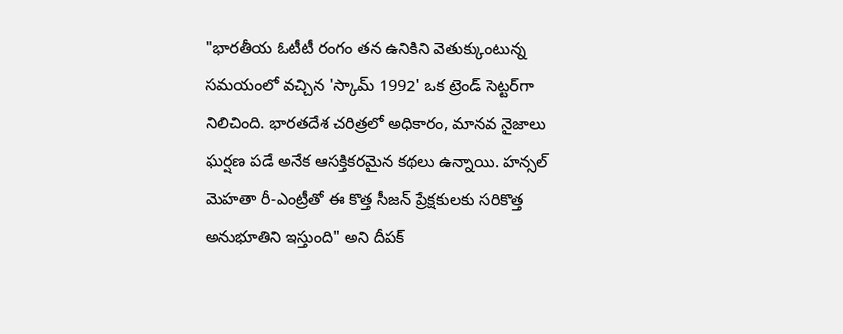"భారతీయ ఓటీటీ రంగం తన ఉనికిని వెతుక్కుంటున్న సమయంలో వచ్చిన 'స్కామ్ 1992' ఒక ట్రెండ్ సెట్టర్‌గా నిలిచింది. భారతదేశ చరిత్రలో అధికారం, మానవ నైజాలు ఘర్షణ పడే అనేక ఆసక్తికరమైన కథలు ఉన్నాయి. హన్సల్ మెహతా రీ-ఎంట్రీతో ఈ కొత్త సీజన్ ప్రేక్షకులకు సరికొత్త అనుభూతిని ఇస్తుంది" అని దీపక్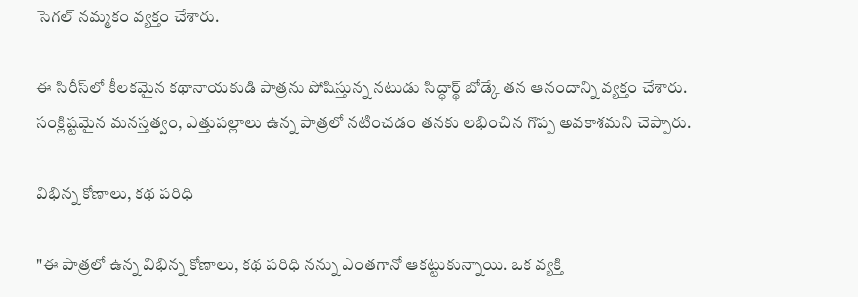సెగల్ నమ్మకం వ్యక్తం చేశారు.

ఈ సిరీస్‌లో కీలకమైన కథానాయకుడి పాత్రను పోషిస్తున్న నటుడు సిద్ధార్థ్ బోడ్కే తన ఆనందాన్ని వ్యక్తం చేశారు. సంక్లిష్టమైన మనస్తత్వం, ఎత్తుపల్లాలు ఉన్న పాత్రలో నటించడం తనకు లభించిన గొప్ప అవకాశమని చెప్పారు.

విభిన్న కోణాలు, కథ పరిధి

"ఈ పాత్రలో ఉన్న విభిన్న కోణాలు, కథ పరిధి నన్ను ఎంతగానో ఆకట్టుకున్నాయి. ఒక వ్యక్తి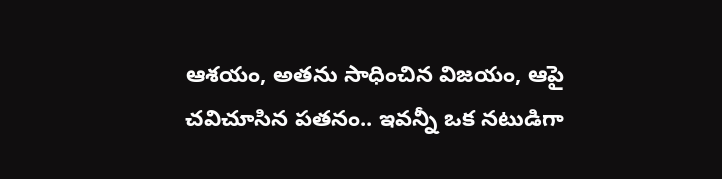ఆశయం, అతను సాధించిన విజయం, ఆపై చవిచూసిన పతనం.. ఇవన్నీ ఒక నటుడిగా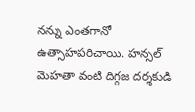నన్ను ఎంతగానో ఉత్సాహపరిచాయి. హన్సల్ మెహతా వంటి దిగ్గజ దర్శకుడి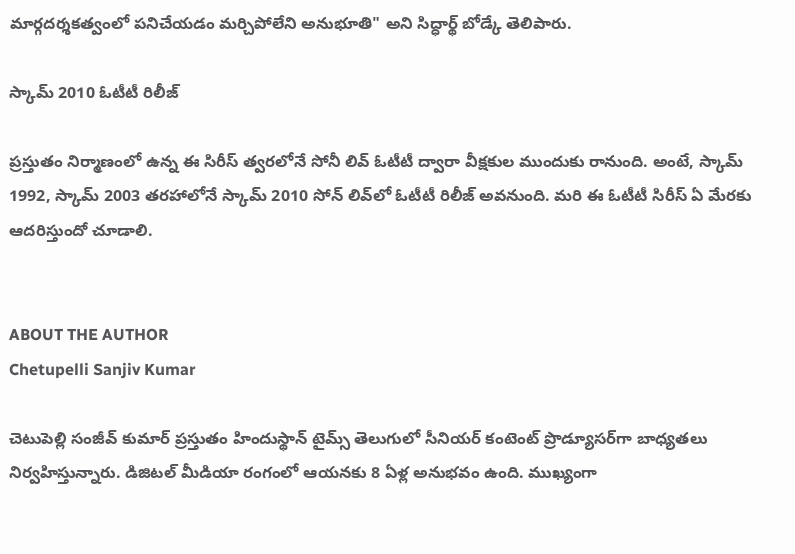మార్గదర్శకత్వంలో పనిచేయడం మర్చిపోలేని అనుభూతి" అని సిద్ధార్థ్ బోడ్కే తెలిపారు.

స్కామ్ 2010 ఓటీటీ రిలీజ్

ప్రస్తుతం నిర్మాణంలో ఉన్న ఈ సిరీస్ త్వరలోనే సోనీ లివ్ ఓటీటీ ద్వారా వీక్షకుల ముందుకు రానుంది. అంటే, స్కామ్ 1992, స్కామ్ 2003 తరహాలోనే స్కామ్ 2010 సోన్ లివ్‌లో ఓటీటీ రిలీజ్ అవనుంది. మరి ఈ ఓటీటీ సిరీస్ ఏ మేరకు ఆదరిస్తుందో చూడాలి.


ABOUT THE AUTHOR
Chetupelli Sanjiv Kumar

చెటుపెల్లి సంజీవ్ కుమార్ ప్రస్తుతం హిందుస్థాన్ టైమ్స్ తెలుగులో సీనియర్ కంటెంట్ ప్రొడ్యూసర్‌గా బాధ్యతలు నిర్వహిస్తున్నారు. డిజిటల్ మీడియా రంగంలో ఆయనకు 8 ఏళ్ల అనుభవం ఉంది. ముఖ్యంగా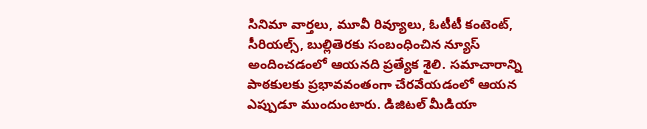సినిమా వార్తలు, మూవీ రివ్యూలు, ఓటీటీ కంటెంట్, సీరియల్స్, బుల్లితెరకు సంబంధించిన న్యూస్ అందించడంలో ఆయనది ప్రత్యేక శైలి. సమాచారాన్ని పాఠకులకు ప్రభావవంతంగా చేరవేయడంలో ఆయన ఎప్పుడూ ముందుంటారు. డిజిటల్ మీడియా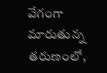వేగంగా మారుతున్న తరుణంలో,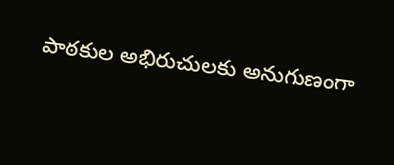పాఠకుల అభిరుచులకు అనుగుణంగా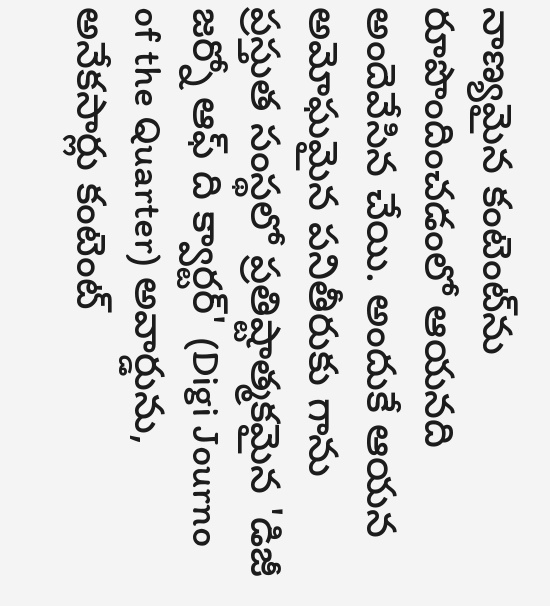నాణ్యమైన కంటెంట్‌ను రూపొందించడంలో ఆయనది అందెవేసిన చేయి. అందుకే ఆయన అమోఘమైన పనితీరుకు గాను ప్రస్తుత సంస్థలో ప్రతిష్టాత్మకమైన 'డిజీ జర్నో ఆఫ్ ది క్వార్టర్' (Digi Journo of the Quarter) అవార్డును, అనేకసార్లు కంటెంట్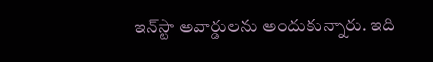ఇన్‌స్టా అవార్డులను అందుకున్నారు. ఇది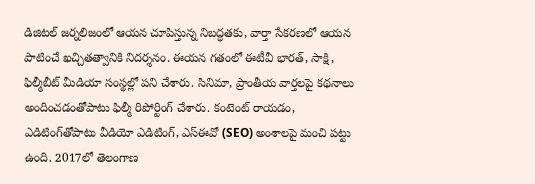డిజిటల్ జర్నలిజంలో ఆయన చూపిస్తున్న నిబద్ధతకు, వార్తా సేకరణలో ఆయన పాటించే ఖచ్చితత్వానికి నిదర్శనం. ఈయన గతంలో ఈటీవీ భారత్, సాక్షి, ఫిల్మీబీట్ మీడియా సంస్థల్లో పని చేశారు. సినిమా, ప్రాంతీయ వార్తలపై కథనాలు అందించడంతోపాటు ఫిల్మీ రిపోర్టింగ్ చేశారు. కంటెంట్ రాయడం, ఎడిటింగ్‌తోపాటు వీడియో ఎడిటింగ్, ఎస్‌ఈవో (SEO) అంశాలపై మంచి పట్టు ఉంది. 2017లో తెలంగాణ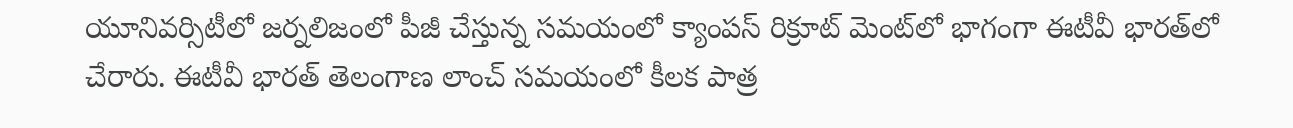యూనివర్సిటీలో జర్నలిజంలో పీజీ చేస్తున్న సమయంలో క్యాంపస్ రిక్రూట్ మెంట్‌లో భాగంగా ఈటీవీ భారత్‌లో చేరారు. ఈటీవీ భారత్ తెలంగాణ లాంచ్ సమయంలో కీలక పాత్ర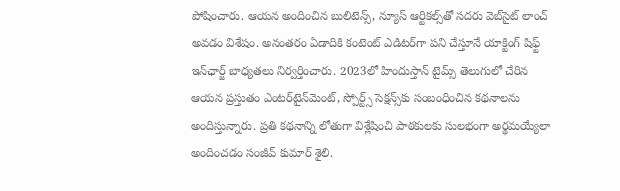పోషించారు. ఆయన అందించిన బులిటెన్స్, న్యూస్ ఆర్టికల్స్‌తో సదరు వెబ్‌సైట్ లాంచ్ అవడం విశేషం. అనంతరం ఏడాదికి కంటెంట్ ఎడిటర్‌గా పని చేస్తూనే యాక్టింగ్ షిఫ్ట్ ఇన్‌ఛార్జ్ బాధ్యతలు నిర్వర్తించారు. 2023లో హిందుస్తాన్ టైమ్స్ తెలుగులో చేరిన ఆయన ప్రస్తుతం ఎంటర్‌టైన్‌మెంట్, స్పోర్ట్స్ సెక్షన్స్‌కు సంబంధించిన కథనాలను అందిస్తున్నారు. ప్రతి కథనాన్ని లోతుగా విశ్లేషించి పాఠకులకు సులభంగా అర్థమయ్యేలా అందించడం సంజీవ్ కుమార్ శైలి.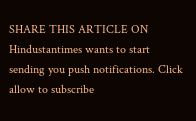SHARE THIS ARTICLE ON
Hindustantimes wants to start sending you push notifications. Click allow to subscribe